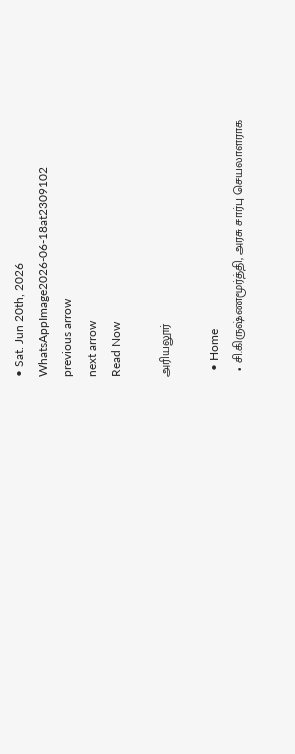• Sat. Jun 20th, 2026
WhatsAppImage2026-06-18at2309102
previous arrow
next arrow
Read Now

அரியலூர்

  • Home
  • சி.கிருஷ்ணமூர்த்தி, அரசு சார்பு செயலாளராக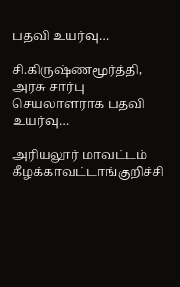பதவி உயர்வு…

சி.கிருஷ்ணமூர்த்தி, அரசு சார்பு செயலாளராக பதவி உயர்வு…

அரியலூர் மாவட்டம் கீழக்காவட்டாங்குறிச்சி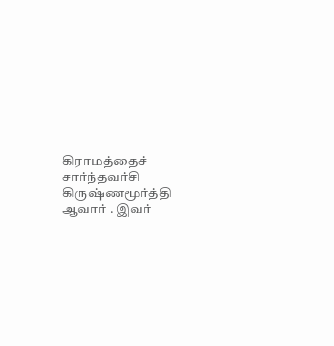கிராமத்தைச் சார்ந்தவர்சி கிருஷ்ணமூர்த்தி ஆவார் . இவர்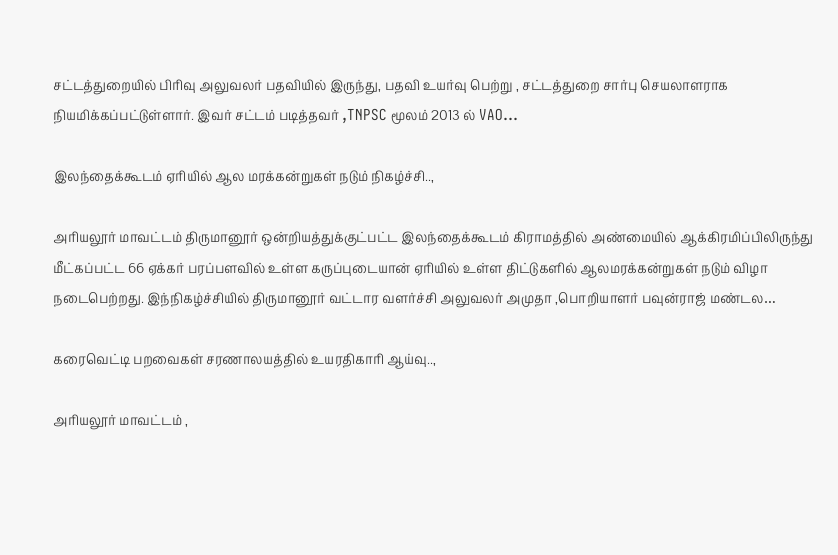சட்டத்துறையில் பிரிவு அலுவலர் பதவியில் இருந்து, பதவி உயர்வு பெற்று , சட்டத்துறை சார்பு செயலாளராக நியமிக்கப்பட்டுள்ளார். இவர் சட்டம் படித்தவர் ,TNPSC மூலம் 2013 ல் VAO…

இலந்தைக்கூடம் ஏரியில் ஆல மரக்கன்றுகள் நடும் நிகழ்ச்சி..,

அரியலூர் மாவட்டம் திருமானூர் ஒன்றியத்துக்குட்பட்ட இலந்தைக்கூடம் கிராமத்தில் அண்மையில் ஆக்கிரமிப்பிலிருந்து மீட்கப்பட்ட 66 ஏக்கர் பரப்பளவில் உள்ள கருப்புடையான் ஏரியில் உள்ள திட்டுகளில் ஆலமரக்கன்றுகள் நடும் விழா நடைபெற்றது. இந்நிகழ்ச்சியில் திருமானூர் வட்டார வளர்ச்சி அலுவலர் அமுதா ,பொறியாளர் பவுன்ராஜ் மண்டல…

கரைவெட்டி பறவைகள் சரணாலயத்தில் உயரதிகாரி ஆய்வு..,

அரியலூர் மாவட்டம் ,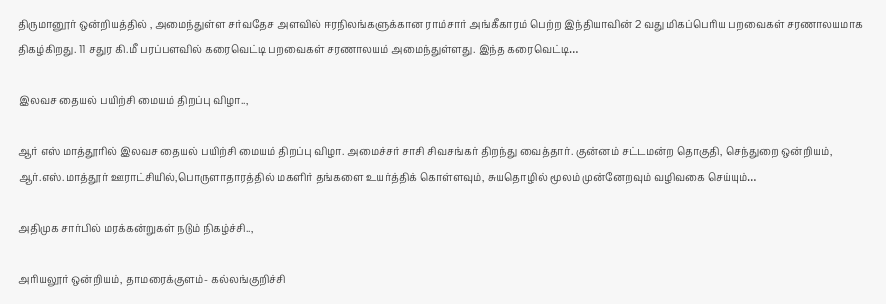திருமானூர் ஒன்றியத்தில் , அமைந்துள்ள சர்வதேச அளவில் ஈரநிலங்களுக்கான ராம்சார் அங்கீகாரம் பெற்ற இந்தியாவின் 2 வது மிகப்பெரிய பறவைகள் சரணாலயமாக திகழ்கிறது. 11 சதுர கி.மீ பரப்பளவில் கரைவெட்டி பறவைகள் சரணாலயம் அமைந்துள்ளது. இந்த கரைவெட்டி…

இலவச தையல் பயிற்சி மையம் திறப்பு விழா..,

ஆர் எஸ் மாத்தூரில் இலவச தையல் பயிற்சி மையம் திறப்பு விழா. அமைச்சர் சாசி சிவசங்கர் திறந்து வைத்தார். குன்னம் சட்டமன்ற தொகுதி, செந்துறை ஒன்றியம், ஆர்.எஸ்.மாத்தூர் ஊராட்சியில்,பொருளாதாரத்தில் மகளிர் தங்களை உயர்த்திக் கொள்ளவும், சுயதொழில் மூலம் முன்னேறவும் வழிவகை செய்யும்…

அதிமுக சார்பில் மரக்கன்றுகள் நடும் நிகழ்ச்சி..,

அரியலூர் ஒன்றியம், தாமரைக்குளம்- கல்லங்குறிச்சி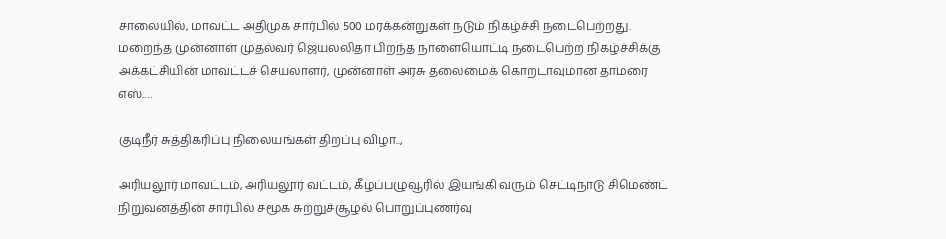சாலையில், மாவட்ட அதிமுக சார்பில் 500 மரக்கன்றுகள் நடும் நிகழ்ச்சி நடைபெற்றது. மறைந்த முன்னாள் முதல்வர் ஜெயலலிதா பிறந்த நாளையொட்டி நடைபெற்ற நிகழ்ச்சிக்கு அக்கட்சியின் மாவட்டச் செயலாளர், முன்னாள் அரசு தலைமைக் கொறடாவுமான தாமரை எஸ்.…

குடிநீர் சுத்திகரிப்பு நிலையங்கள் திறப்பு விழா..,

அரியலூர் மாவட்டம், அரியலூர் வட்டம், கீழப்பழுவூரில் இயங்கி வரும் செட்டிநாடு சிமெண்ட் நிறுவனத்தின் சார்பில் சமூக சுற்றுச்சூழல் பொறுப்புணர்வு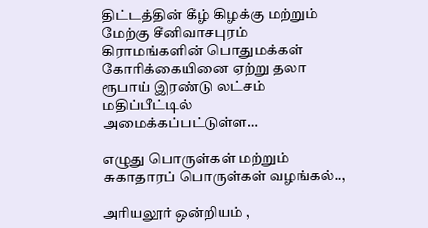திட்டத்தின் கீழ் கிழக்கு மற்றும் மேற்கு சீனிவாசபுரம் கிராமங்களின் பொதுமக்கள் கோரிக்கையினை ஏற்று தலா ரூபாய் இரண்டு லட்சம் மதிப்பீட்டில் அமைக்கப்பட்டுள்ள…

எழுது பொருள்கள் மற்றும் சுகாதாரப் பொருள்கள் வழங்கல்..,

அரியலூர் ஒன்றியம் ,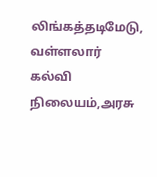லிங்கத்தடிமேடு, வள்ளலார் கல்வி நிலையம்,அரசு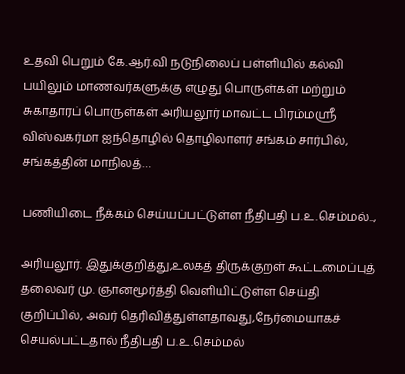உதவி பெறும் கே.ஆர்.வி நடுநிலைப் பள்ளியில் கல்வி பயிலும் மாணவர்களுக்கு எழுது பொருள்கள் மற்றும் சுகாதாரப் பொருள்கள் அரியலூர் மாவட்ட பிரம்மஸ்ரீ விஸ்வகர்மா ஐந்தொழில் தொழிலாளர் சங்கம் சார்பில், சங்கத்தின் மாநிலத்…

பணியிடை நீக்கம் செய்யப்பட்டுள்ள நீதிபதி ப.உ.செம்மல்..,

அரியலூர். இதுக்குறித்து,உலகத் திருக்குறள் கூட்டமைப்புத் தலைவர் மு. ஞானமூர்த்தி வெளியிட்டுள்ள செய்தி குறிப்பில், அவர் தெரிவித்துள்ளதாவது,நேர்மையாகச் செயல்பட்டதால் நீதிபதி ப.உ.செம்மல்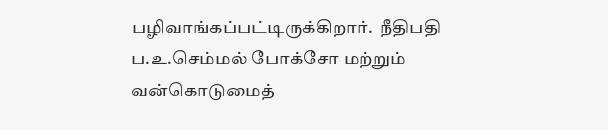பழிவாங்கப்பட்டிருக்கிறார்.  நீதிபதி ப.உ.செம்மல் போக்சோ மற்றும் வன்கொடுமைத்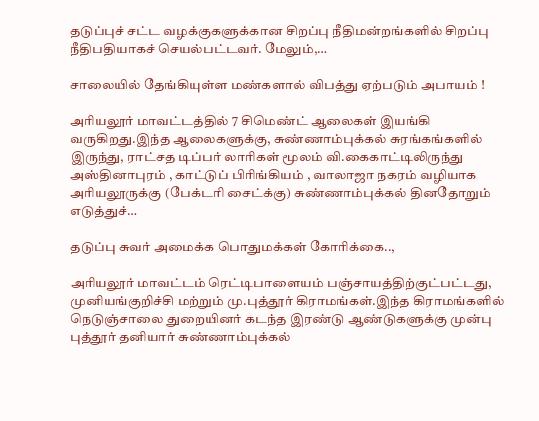தடுப்புச் சட்ட வழக்குகளுக்கான சிறப்பு நீதிமன்றங்களில் சிறப்பு நீதிபதியாகச் செயல்பட்டவர். மேலும்,…

சாலையில் தேங்கியுள்ள மண்களால் விபத்து ஏற்படும் அபாயம் !

அரியலூர் மாவட்டத்தில் 7 சிமெண்ட் ஆலைகள் இயங்கி வருகிறது.இந்த ஆலைகளுக்கு, சுண்ணாம்புக்கல் சுரங்கங்களில் இருந்து, ராட்சத டிப்பர் லாரிகள் மூலம் வி.கைகாட்டிலிருந்து அஸ்தினாபுரம் , காட்டுப் பிரிங்கியம் , வாலாஜா நகரம் வழியாக அரியலூருக்கு (பேக்டரி சைட்க்கு) சுண்ணாம்புக்கல் தினதோறும் எடுத்துச்…

தடுப்பு சுவர் அமைக்க பொதுமக்கள் கோரிக்கை..,

அரியலூர் மாவட்டம் ரெட்டிபாளையம் பஞ்சாயத்திற்குட்பட்டது, முனியங்குறிச்சி மற்றும் மு.புத்தூர் கிராமங்கள்.இந்த கிராமங்களில் நெடுஞ்சாலை துறையினர் கடந்த இரண்டு ஆண்டுகளுக்கு முன்பு புத்தூர் தனியார் சுண்ணாம்புக்கல்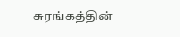சுரங்கத்தின்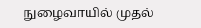நுழைவாயில் முதல்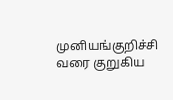முனியங்குறிச்சி வரை குறுகிய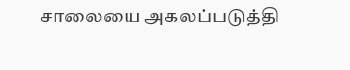சாலையை அகலப்படுத்தி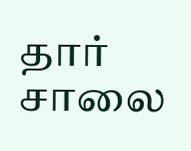தார் சாலை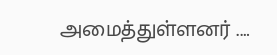அமைத்துள்ளனர் .…